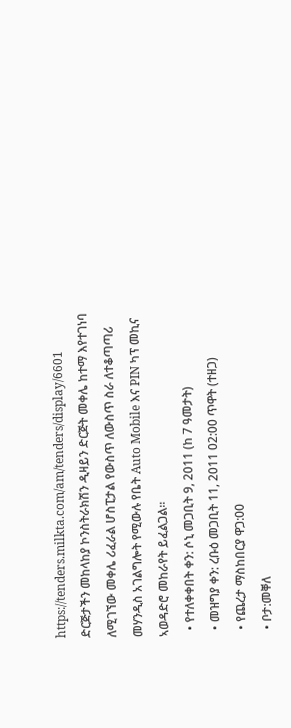https://tenders.milkta.com/am/tenders/display/6601
ድርጅታችን መከላከያ ኮንስትራክሽን ዲዛይን ድርጅት መቀሌ ከተማ እየተገነባ ለሚገኘው መቀሌ ሪፈራል ሆስፒታል የውስጥ ለውስጥ ስራ ለተቆጣጣሪ መሃንዲስ አገልግሎት የሚውሉ የቤት Auto Mobile እና PIN ካፕ መኪና ኣወዳድሮ መከራየት ይፈልጋል፡፡
  • የተለቀቀበት ቀን: ሶኒ መጋቢት 9, 2011 (ከ 7 ዓመታት)
  • መዝግያ ቀን: ረቡዕ መጋቢት 11, 2011 02:00 ጥዋት (ተዘጋ)
  • የጨረታ ማስከበርያ ዋጋ:00
  • ቦታ:መቐለ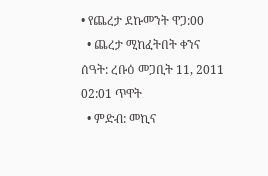• የጨረታ ደኩመንት ዋጋ:00
  • ጨረታ ሚከፈትበት ቀንና ሰዓት: ረቡዕ መጋቢት 11, 2011 02:01 ጥዋት
  • ምድብ: መኪና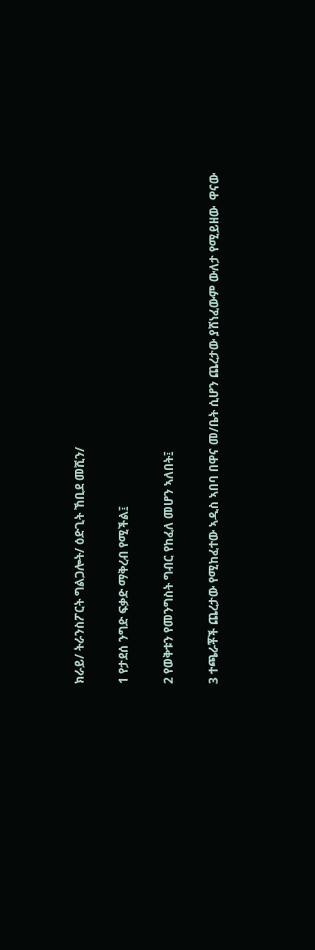ክራይ/ ትራንስፖርት ግልጋሎት/ ዕድጊት ኸቢደ መሺን/

1 የታደሰ ንግድ ፍቃድ ማቅረብ የሚችል፤

2 የወቅቱን የመንግስት ግብር የከፈለ መሆን ኣለበት፤

3 ተጫራቾች ጨረታው የሚከፈተው ኣዲስ ኣበባ በዋና መ/ቤት ሲሆን ጨረታው ያሸነፈውም ውለታ የሚይዘው  ዋናው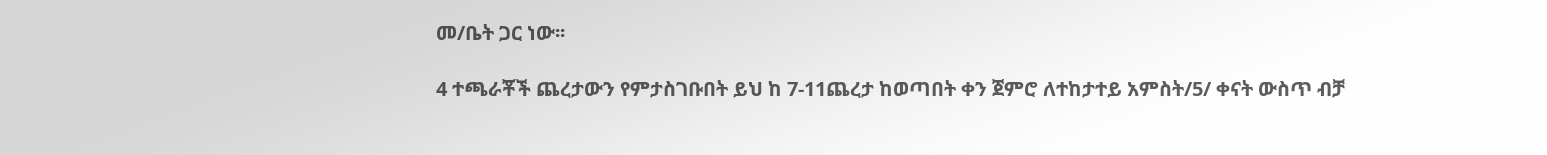መ/ቤት ጋር ነው፡፡

4 ተጫራቾች ጨረታውን የምታስገቡበት ይህ ከ 7-11ጨረታ ከወጣበት ቀን ጀምሮ ለተከታተይ አምስት/5/ ቀናት ውስጥ ብቻ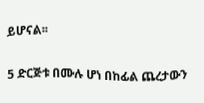ይሆናል፡፡

5 ድርጅቱ በሙሉ ሆነ በከፊል ጨረታውን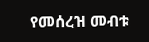የመሰረዝ መብቱ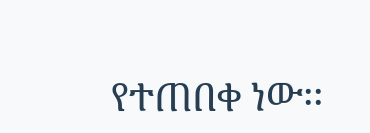የተጠበቀ ነው፡፡